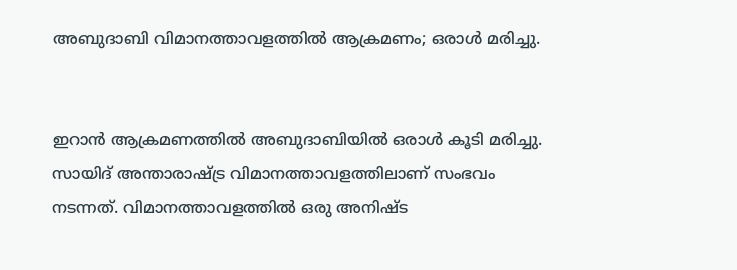അബുദാബി വിമാനത്താവളത്തിൽ ആക്രമണം; ഒരാൾ മരിച്ചു.


ഇറാൻ ആക്രമണത്തിൽ അബുദാബിയിൽ ഒരാൾ കൂടി മരിച്ചു. സായിദ് അന്താരാഷ്ട്ര വിമാനത്താവളത്തിലാണ് സംഭവം നടന്നത്. വിമാനത്താവളത്തിൽ ഒരു അനിഷ്ട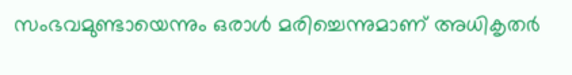സംഭവമുണ്ടായെന്നും ഒരാൾ മരിച്ചെന്നുമാണ് അധികൃതർ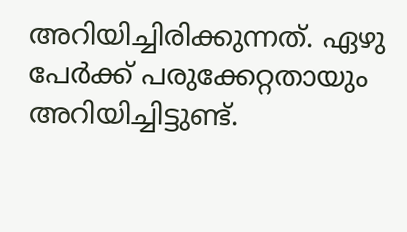അറിയിച്ചിരിക്കുന്നത്. ഏഴു പേർക്ക് പരുക്കേറ്റതായും അറിയിച്ചിട്ടുണ്ട്.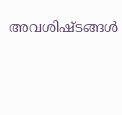അവശിഷ്ടങ്ങൾ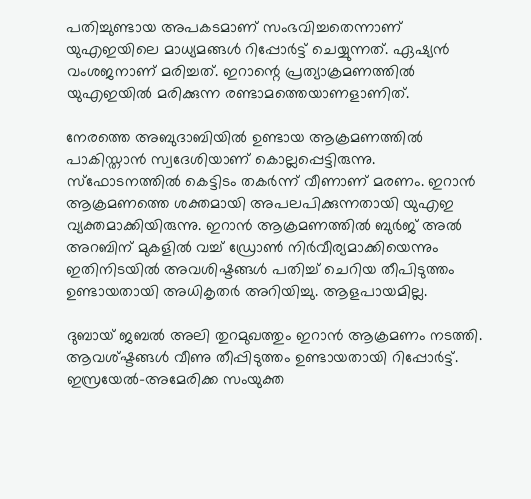പതിച്ചുണ്ടായ അപകടമാണ് സംഭവിച്ചതെന്നാണ് യുഎഇയിലെ മാധ്യമങ്ങൾ റിപ്പോർട്ട് ചെയ്യുന്നത്. ഏഷ്യൻ വംശജനാണ് മരിച്ചത്. ഇറാന്റെ പ്രത്യാക്രമണത്തിൽ യുഎഇയിൽ മരിക്കുന്ന രണ്ടാമത്തെയാണളാണിത്.

നേരത്തെ അബുദാബിയിൽ ഉണ്ടായ ആക്രമണത്തിൽ പാകിസ്താൻ സ്വദേശിയാണ് കൊല്ലപ്പെട്ടിരുന്നു. സ്ഫോടനത്തിൽ കെട്ടിടം തകർന്ന് വീണാണ് മരണം. ഇറാൻ ആക്രമണത്തെ ശക്തമായി അപലപിക്കുന്നതായി യുഎഇ വ്യക്തമാക്കിയിരുന്നു. ഇറാൻ‌ ആക്രമണത്തിൽ ബുർജ് അൽ അറബിന് മുകളിൽ വച്ച് ഡ്രോൺ നിർവീര്യമാക്കിയെന്നും ഇതിനിടയിൽ അവശിഷ്ടങ്ങൾ പതിച്ച് ചെറിയ തീപിടുത്തം ഉണ്ടായതായി അധികൃതർ അറിയിച്ചു. ആളപായമില്ല.

ദുബായ് ജബൽ അലി തുറമുഖത്തും ഇറാൻ ആക്രമണം നടത്തി. ആവശ്ഷ്ടങ്ങൾ വീണു തീപ്പിടുത്തം ഉണ്ടായതായി റിപ്പോർ‌ട്ട്. ഇസ്രയേൽ-അമേരിക്ക സംയുക്ത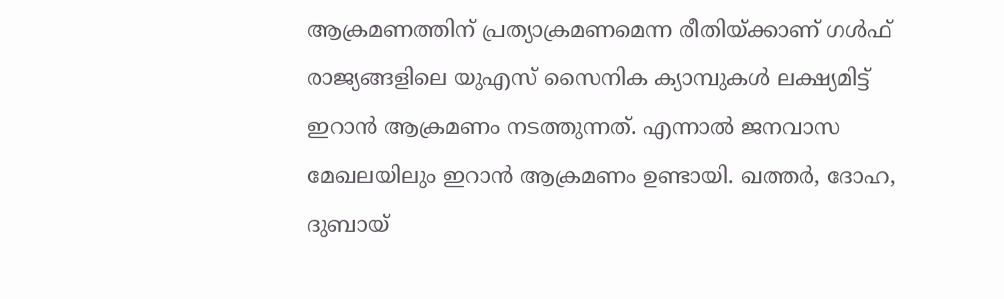ആക്രമണത്തിന് പ്രത്യാക്രമണമെന്ന രീതിയ്ക്കാണ് ഗൾഫ് രാജ്യങ്ങളിലെ യുഎസ് സൈനിക ക്യാമ്പുകൾ ലക്ഷ്യമിട്ട് ഇറാൻ ആക്രമണം നടത്തുന്നത്. എന്നാൽ ജനവാസ മേഖലയിലും ഇറാൻ‌ ആക്രമണം ഉണ്ടായി. ഖത്തർ, ദോഹ, ദുബായ്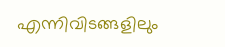എന്നിവിടങ്ങളിലും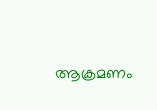ആക്രമണം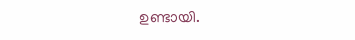ഉണ്ടായി.